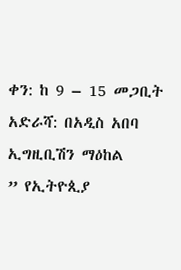ቀን: ከ 9 – 15 መጋቢት አድራሻ: በአዲስ አበባ ኢግዚቢሽን ማዕከል
” የኢትዮጲያ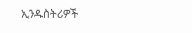ኢንዱስትሪዎች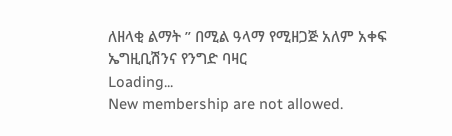ለዘላቂ ልማት ” በሚል ዓላማ የሚዘጋጅ አለም አቀፍ ኤግዚቢሽንና የንግድ ባዛር
Loading...
New membership are not allowed.